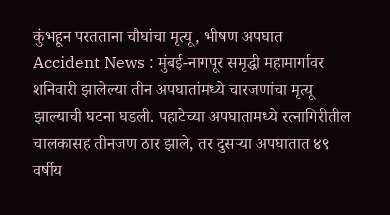कुंभहून परतताना चौघांचा मृत्यू, भीषण अपघात
Accident News : मुंबई-नागपूर समृद्धी महामार्गावर शनिवारी झालेल्या तीन अपघातांमध्ये चारजणांचा मृत्यू झाल्याची घटना घडली. पहाटेच्या अपघातामध्ये रत्नागिरीतील चालकासह तीनजण ठार झाले, तर दुसऱ्या अपघातात ४९ वर्षीय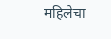महिलेचा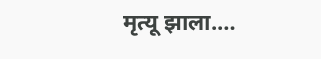मृत्यू झाला.…